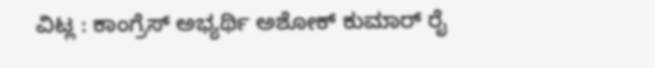ವಿಟ್ಲ : ಕಾಂಗ್ರೆಸ್ ಅಭ್ಯರ್ಥಿ ಅಶೋಕ್ ಕುಮಾರ್ ರೈ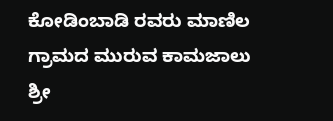ಕೋಡಿಂಬಾಡಿ ರವರು ಮಾಣಿಲ ಗ್ರಾಮದ ಮುರುವ ಕಾಮಜಾಲು ಶ್ರೀ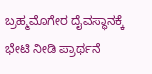ಬ್ರಹ್ಮಮೊಗೇರ ದೈವಸ್ಥಾನಕ್ಕೆ ಭೇಟಿ ನೀಡಿ ಪ್ರಾರ್ಥನೆ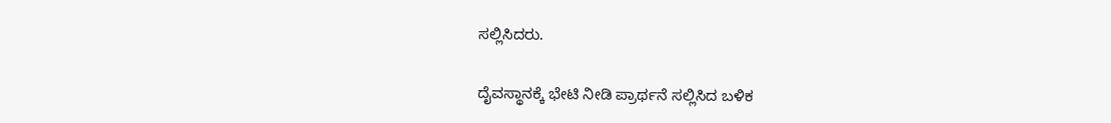ಸಲ್ಲಿಸಿದರು.

ದೈವಸ್ಥಾನಕ್ಕೆ ಭೇಟಿ ನೀಡಿ ಪ್ರಾರ್ಥನೆ ಸಲ್ಲಿಸಿದ ಬಳಿಕ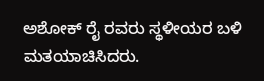ಅಶೋಕ್ ರೈ ರವರು ಸ್ಥಳೀಯರ ಬಳಿ ಮತಯಾಚಿಸಿದರು.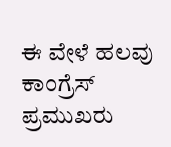ಈ ವೇಳೆ ಹಲವು ಕಾಂಗ್ರೆಸ್ ಪ್ರಮುಖರು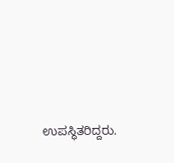ಉಪಸ್ಥಿತರಿದ್ದರು.